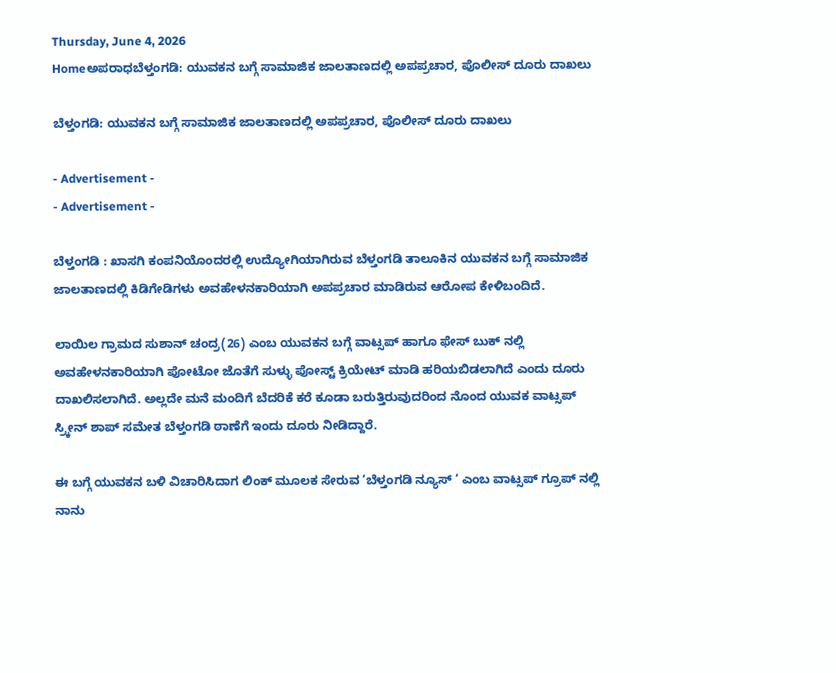Thursday, June 4, 2026
Homeಅಪರಾಧಬೆಳ್ತಂಗಡಿ: ಯುವಕನ ಬಗ್ಗೆ ಸಾಮಾಜಿಕ ಜಾಲತಾಣದಲ್ಲಿ ಅಪಪ್ರಚಾರ, ಪೊಲೀಸ್ ದೂರು ದಾಖಲು

ಬೆಳ್ತಂಗಡಿ: ಯುವಕನ ಬಗ್ಗೆ ಸಾಮಾಜಿಕ ಜಾಲತಾಣದಲ್ಲಿ ಅಪಪ್ರಚಾರ, ಪೊಲೀಸ್ ದೂರು ದಾಖಲು

- Advertisement -
- Advertisement -

ಬೆಳ್ತಂಗಡಿ : ಖಾಸಗಿ ಕಂಪನಿಯೊಂದರಲ್ಲಿ ಉದ್ಯೋಗಿಯಾಗಿರುವ ಬೆಳ್ತಂಗಡಿ ತಾಲೂಕಿನ ಯುವಕನ‌ ಬಗ್ಗೆ ಸಾಮಾಜಿಕ ಜಾಲತಾಣದಲ್ಲಿ ಕಿಡಿಗೇಡಿಗಳು ಅವಹೇಳನಕಾರಿಯಾಗಿ ಅಪಪ್ರಚಾರ ಮಾಡಿರುವ ಆರೋಪ ಕೇಳಿಬಂದಿದೆ.

ಲಾಯಿಲ ಗ್ರಾಮದ ಸುಶಾನ್ ಚಂದ್ರ(26) ಎಂಬ ಯುವಕನ ಬಗ್ಗೆ ವಾಟ್ಸಪ್ ಹಾಗೂ ಫೇಸ್ ಬುಕ್ ನಲ್ಲಿ ಅವಹೇಳನಕಾರಿಯಾಗಿ ಪೋಟೋ ಜೊತೆಗೆ ಸುಳ್ಳು ಪೋಸ್ಟ್ ಕ್ರಿಯೇಟ್ ಮಾಡಿ ಹರಿಯಬಿಡಲಾಗಿದೆ ಎಂದು ದೂರು ದಾಖಲಿಸಲಾಗಿದೆ‌. ಅಲ್ಲದೇ ಮನೆ ಮಂದಿಗೆ ಬೆದರಿಕೆ ಕರೆ ಕೂಡಾ ಬರುತ್ತಿರುವುದರಿಂದ ನೊಂದ ಯುವಕ ವಾಟ್ಸಪ್ ಸ್ರ್ಕೀನ್ ಶಾಪ್ ಸಮೇತ ಬೆಳ್ತಂಗಡಿ ಠಾಣೆಗೆ ಇಂದು ದೂರು ನೀಡಿದ್ದಾರೆ.

ಈ ಬಗ್ಗೆ ಯುವಕನ ಬಳಿ ವಿಚಾರಿಸಿದಾಗ ಲಿಂಕ್ ಮೂಲಕ ಸೇರುವ ‘ಬೆಳ್ತಂಗಡಿ ನ್ಯೂಸ್ ‘ ಎಂಬ ವಾಟ್ಸಪ್ ಗ್ರೂಪ್ ನಲ್ಲಿ ನಾನು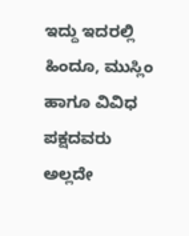ಇದ್ದು ಇದರಲ್ಲಿ ಹಿಂದೂ, ಮುಸ್ಲಿಂ ಹಾಗೂ ವಿವಿಧ ಪಕ್ಷದವರು ಅಲ್ಲದೇ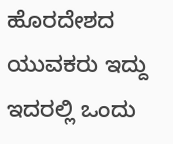ಹೊರದೇಶದ ಯುವಕರು ಇದ್ದು ಇದರಲ್ಲಿ ಒಂದು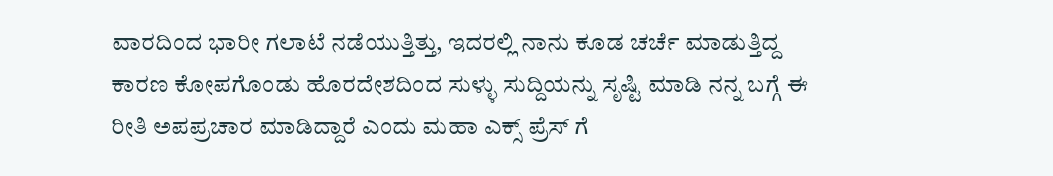ವಾರದಿಂದ ಭಾರೀ ಗಲಾಟೆ ನಡೆಯುತ್ತಿತ್ತು, ಇದರಲ್ಲಿ ನಾನು ಕೂಡ ಚರ್ಚೆ ಮಾಡುತ್ತಿದ್ದ ಕಾರಣ ಕೋಪಗೊಂಡು ಹೊರದೇಶದಿಂದ ಸುಳ್ಳು ಸುದ್ದಿಯನ್ನು ಸೃಷ್ಟಿ ಮಾಡಿ ನನ್ನ ಬಗ್ಗೆ ಈ ರೀತಿ ಅಪಪ್ರಚಾರ ಮಾಡಿದ್ದಾರೆ ಎಂದು ಮಹಾ ಎಕ್ಸ್ ಪ್ರೆಸ್ ಗೆ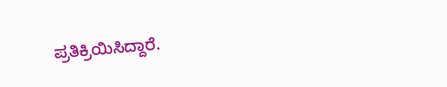ಪ್ರತಿಕ್ರಿಯಿಸಿದ್ದಾರೆ.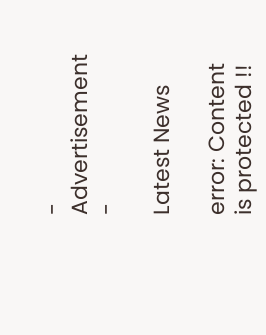- Advertisement -

Latest News

error: Content is protected !!